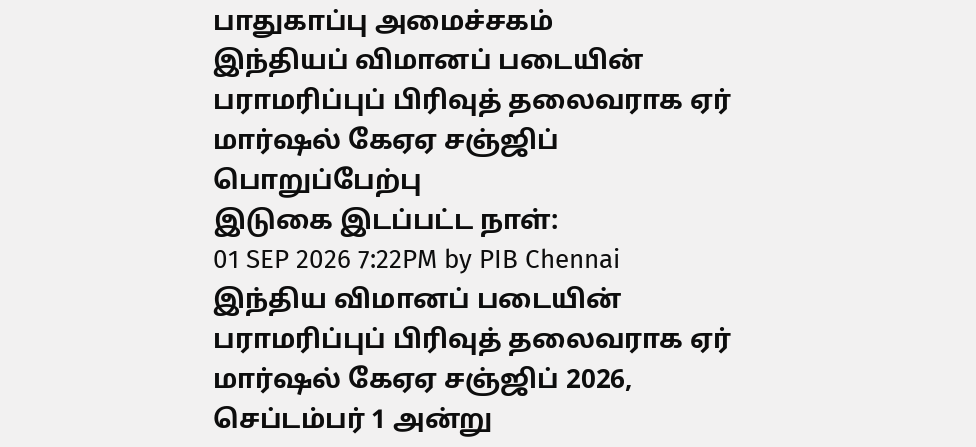பாதுகாப்பு அமைச்சகம்
இந்தியப் விமானப் படையின் பராமரிப்புப் பிரிவுத் தலைவராக ஏர் மார்ஷல் கேஏஏ சஞ்ஜிப் பொறுப்பேற்பு
இடுகை இடப்பட்ட நாள்:
01 SEP 2026 7:22PM by PIB Chennai
இந்திய விமானப் படையின் பராமரிப்புப் பிரிவுத் தலைவராக ஏர் மார்ஷல் கேஏஏ சஞ்ஜிப் 2026, செப்டம்பர் 1 அன்று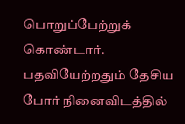பொறுப்பேற்றுக் கொண்டார். பதவியேற்றதும் தேசிய போர் நினைவிடத்தில்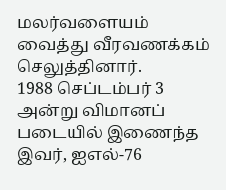மலர்வளையம் வைத்து வீரவணக்கம் செலுத்தினார்.
1988 செப்டம்பர் 3 அன்று விமானப் படையில் இணைந்த இவர், ஐஎல்-76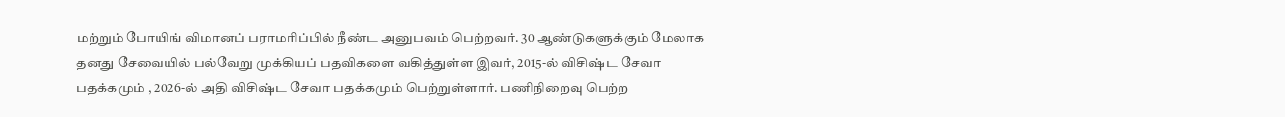மற்றும் போயிங் விமானப் பராமரிப்பில் நீண்ட அனுபவம் பெற்றவர். 30 ஆண்டுகளுக்கும் மேலாக தனது சேவையில் பல்வேறு முக்கியப் பதவிகளை வகித்துள்ள இவர், 2015-ல் விசிஷ்ட சேவா பதக்கமும் , 2026-ல் அதி விசிஷ்ட சேவா பதக்கமும் பெற்றுள்ளார். பணிநிறைவு பெற்ற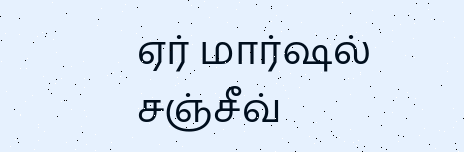ஏர் மார்ஷல் சஞ்சீவ்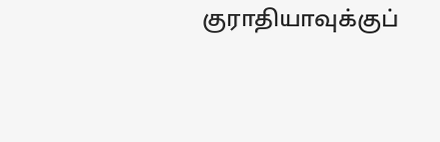குராதியாவுக்குப்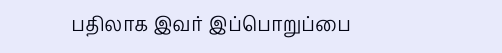பதிலாக இவர் இப்பொறுப்பை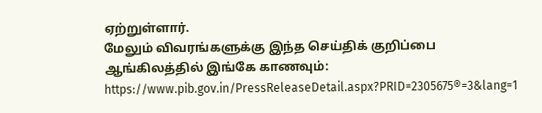ஏற்றுள்ளார்.
மேலும் விவரங்களுக்கு இந்த செய்திக் குறிப்பை ஆங்கிலத்தில் இங்கே காணவும்:
https://www.pib.gov.in/PressReleaseDetail.aspx?PRID=2305675®=3&lang=1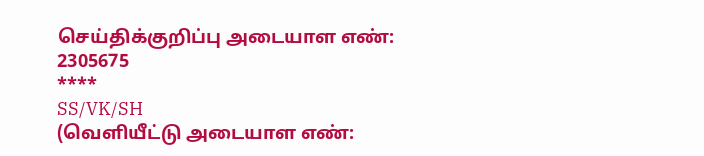செய்திக்குறிப்பு அடையாள எண்: 2305675
****
SS/VK/SH
(வெளியீட்டு அடையாள எண்: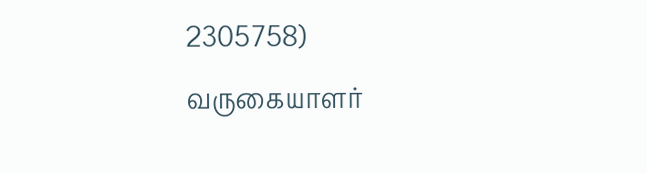2305758)
வருகையாளர்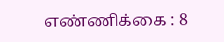எண்ணிக்கை : 8